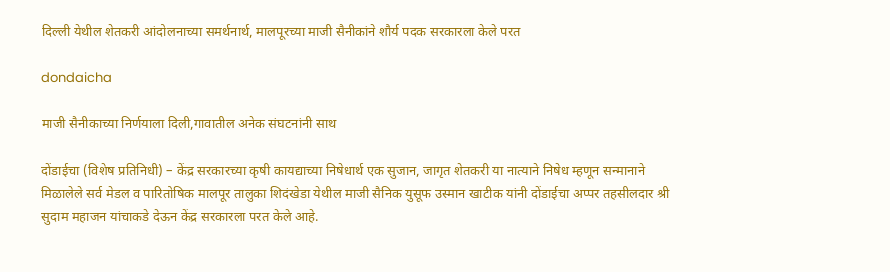दिल्ली येथील शेतकरी आंदोलनाच्या समर्थनार्थ, मालपूरच्या माजी सैनीकांने शौर्य पदक सरकारला केले परत

dondaicha

माजी सैनीकाच्या निर्णयाला दिली,गावातील अनेक संघटनांनी साथ

दोंडाईचा (विशेष प्रतिनिधी) – केंद्र सरकारच्या कृषी कायद्याच्या निषेधार्थ एक सुजान, जागृत शेतकरी या नात्याने निषेध म्हणून सन्मानाने मिळालेले सर्व मेडल व पारितोषिक मालपूर तालुका शिदंखेडा येथील माजी सैनिक युसूफ उस्मान खाटीक यांनी दोंडाईचा अप्पर तहसीलदार श्री सुदाम महाजन यांचाकडे देऊन केंद्र सरकारला परत केले आहे.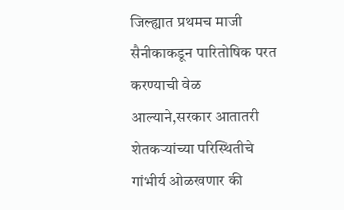जिल्ह्यात प्रथमच माजी सैनीकाकडून पारितोषिक परत करण्याची वेळ आल्याने,सरकार आतातरी शेतकऱ्यांच्या परिस्थितीचे गांभीर्य ओळखणार की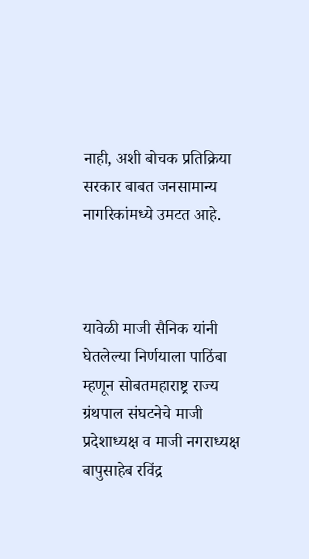नाही, अशी बोचक प्रतिक्रिया सरकार बाबत जनसामान्य नागरिकांमध्ये उमटत आहे.



यावेळी माजी सैनिक यांनी घेतलेल्या निर्णयाला पाठिंबा म्हणून सोबतमहाराष्ट्र राज्य ग्रंथपाल संघटनेचे माजी प्रदेशाध्यक्ष व माजी नगराध्यक्ष बापुसाहेब रविंद्र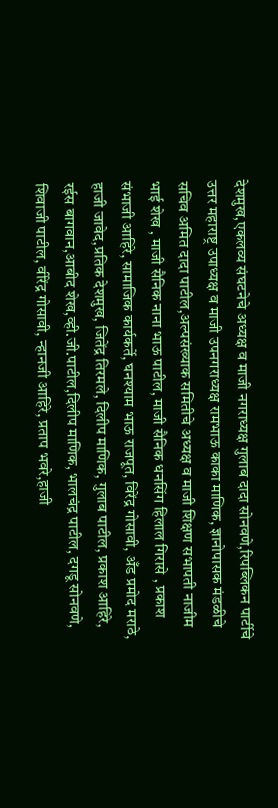देशमुख,एकलव्य संघटनेचे अध्यक्ष व माजी नगराध्यक्ष गुलाब दादा सोनवणे,रिपब्लिकन पार्टीचे उत्तर महाराष्ट्र उपाध्यक्ष व माजी उपनगराध्यक्ष रामभाऊ काका माणिक, ज्ञानोपासक मंडळीचे सचिव अमित दादा पाटील,अल्पसंख्याक समितीचे अध्यक्ष व माजी शिक्षण सभापती नाजीम भाई शेख , माजी सैनिक नाना भाऊ पाटील, माजी सैनिक धनसिंग हिलाल गिरासे , प्रकाश संभाजी आहिरे, सामाजिक कार्यकर्ते, घनश्याम भाऊ राजपूत, विरेंद्र गोसावी, अँड प्रमोद मराठे, हाजी जावेद,प्रतिक देशमुख, जितेंद्र तिरमले, दिलीप माणिक, गुलाब पाटील, प्रकाश आहिरे, रईस बागवान,आबीद शेख,व्ही.जी.पाटील,दिलीप माणिक, भालचंद्र पाटील, दगडू सोनवणे, शिवाजी पाटील, वीरेंद्र गोसावी, न्हानजी आहिरे, प्रताप भवरे,हाजी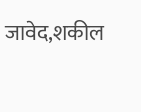जावेद,शकील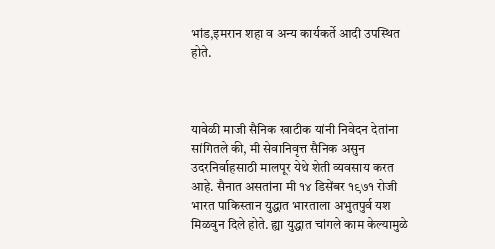भांड,इमरान शहा व अन्य कार्यकर्ते आदी उपस्थित होते.



यावेळी माजी सैनिक खाटीक यांनी निवेदन देतांना सांगितले की, मी सेवानिवृत्त सैनिक असुन उदरनिर्वाहसाठी मालपूर येथे शेती व्यवसाय करत आहे. सैनात असतांना मी १४ डिसेंबर १९७१ रोजी भारत पाकिस्तान युद्धात भारताला अभुतपुर्व यश मिळवुन दिले होते. ह्या युद्धात चांगले काम केल्यामुळे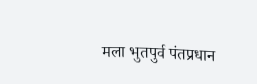मला भुतपुर्व पंतप्रधान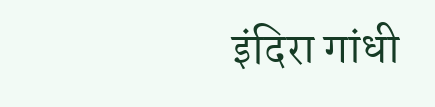इंदिरा गांधी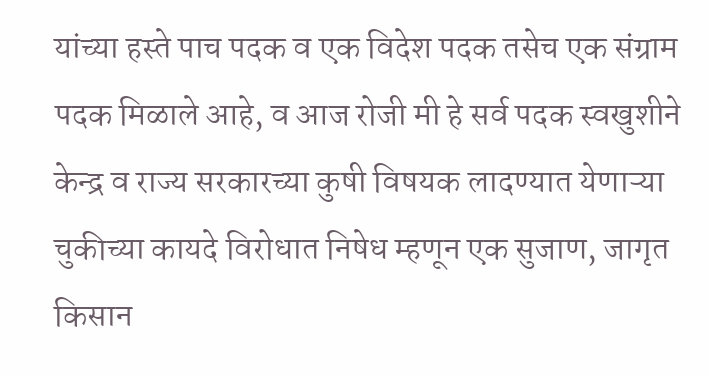यांच्या हस्ते पाच पदक व एक विदेश पदक तसेच एक संग्राम पदक मिळाले आहे, व आज रोजी मी हे सर्व पदक स्वखुशीने केन्द्र व राज्य सरकारच्या कुषी विषयक लादण्यात येणाऱ्या चुकीच्या कायदे विरोधात निषेध म्हणून एक सुजाण, जागृत किसान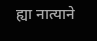ह्या नात्याने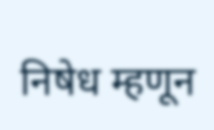निषेध म्हणून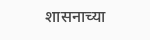शासनाच्या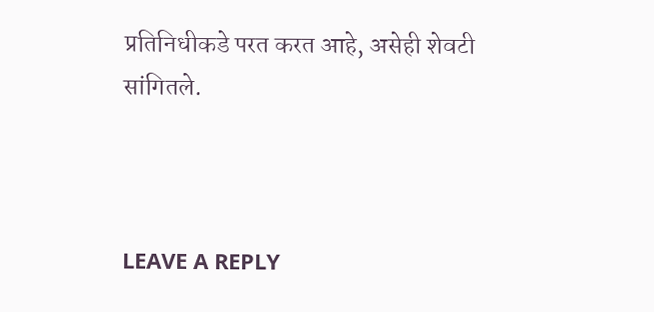प्रतिनिधीकडे परत करत आहे, असेही शेवटी सांगितले.



LEAVE A REPLY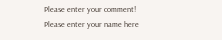Please enter your comment!
Please enter your name here